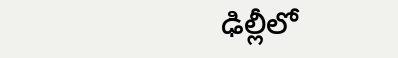ఢిల్లీలో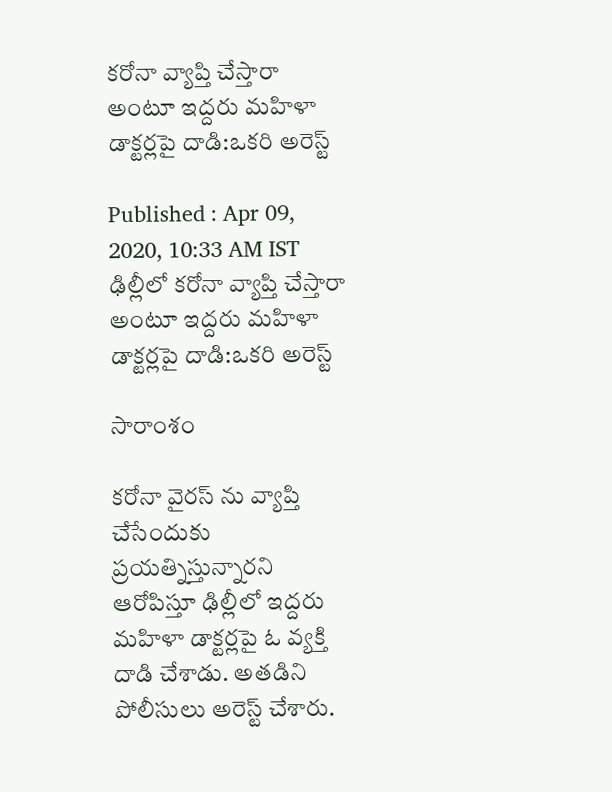కరోనా వ్యాప్తి చేస్తారా అంటూ ఇద్దరు మహిళా డాక్టర్లపై దాడి:ఒకరి అరెస్ట్

Published : Apr 09, 2020, 10:33 AM IST
ఢిల్లీలో కరోనా వ్యాప్తి చేస్తారా అంటూ ఇద్దరు మహిళా డాక్టర్లపై దాడి:ఒకరి అరెస్ట్

సారాంశం

కరోనా వైరస్ ను వ్యాప్తి చేసేందుకు ప్రయత్నిస్తున్నారని  ఆరోపిస్తూ ఢిల్లీలో ఇద్దరు మహిళా డాక్టర్లపై ఓ వ్యక్తి దాడి చేశాడు. అతడిని పోలీసులు అరెస్ట్ చేశారు.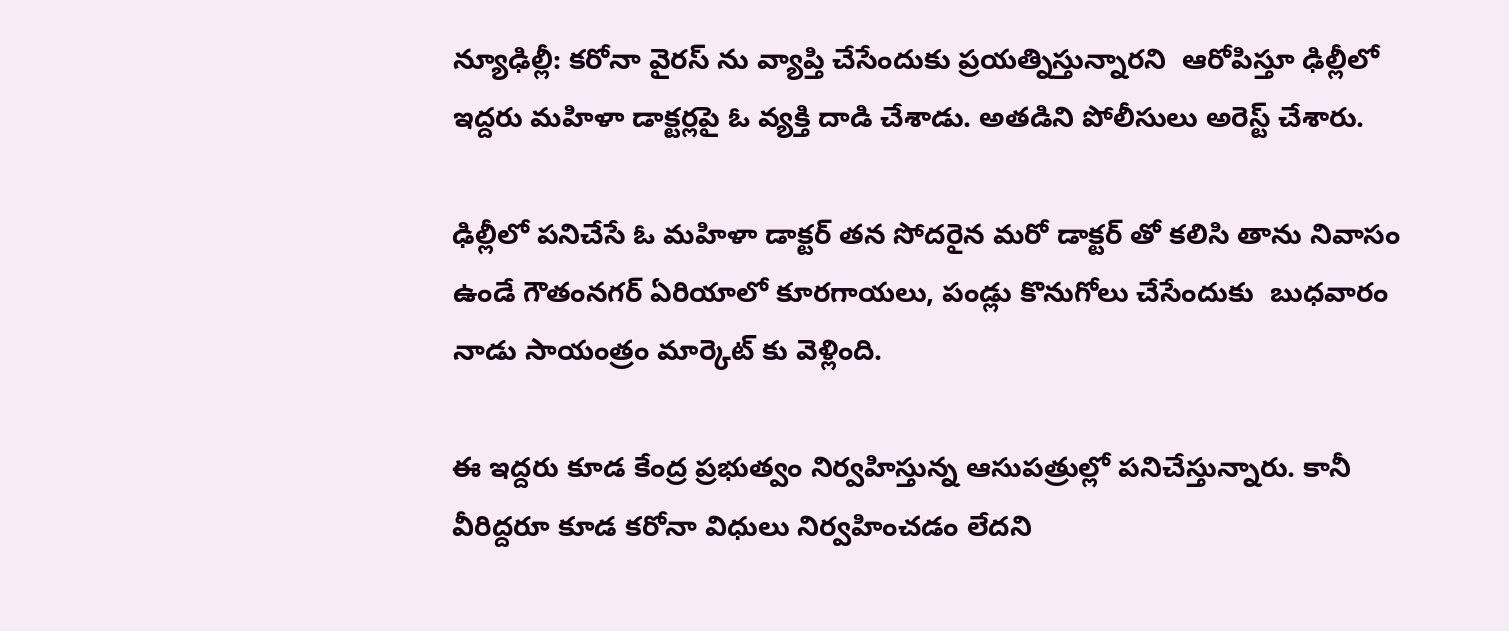న్యూఢిల్లీ: కరోనా వైరస్ ను వ్యాప్తి చేసేందుకు ప్రయత్నిస్తున్నారని  ఆరోపిస్తూ ఢిల్లీలో ఇద్దరు మహిళా డాక్టర్లపై ఓ వ్యక్తి దాడి చేశాడు. అతడిని పోలీసులు అరెస్ట్ చేశారు.

ఢిల్లీలో పనిచేసే ఓ మహిళా డాక్టర్ తన సోదరైన మరో డాక్టర్ తో కలిసి తాను నివాసం ఉండే గౌతంనగర్ ఏరియాలో కూరగాయలు, పండ్లు కొనుగోలు చేసేందుకు  బుధవారం నాడు సాయంత్రం మార్కెట్ కు వెళ్లింది.

ఈ ఇద్దరు కూడ కేంద్ర ప్రభుత్వం నిర్వహిస్తున్న ఆసుపత్రుల్లో పనిచేస్తున్నారు. కానీ వీరిద్దరూ కూడ కరోనా విధులు నిర్వహించడం లేదని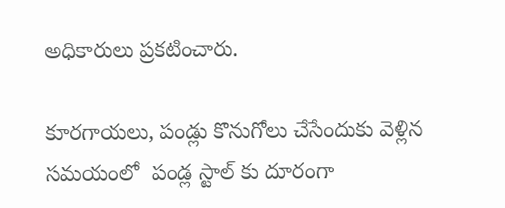అధికారులు ప్రకటించారు.

కూరగాయలు, పండ్లు కొనుగోలు చేసేందుకు వెళ్లిన సమయంలో  పండ్ల స్టాల్ కు దూరంగా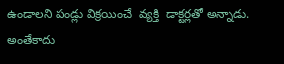ఉండాలని పండ్లు విక్రయించే  వ్యక్తి  డాక్టర్లతో అన్నాడు. అంతేకాదు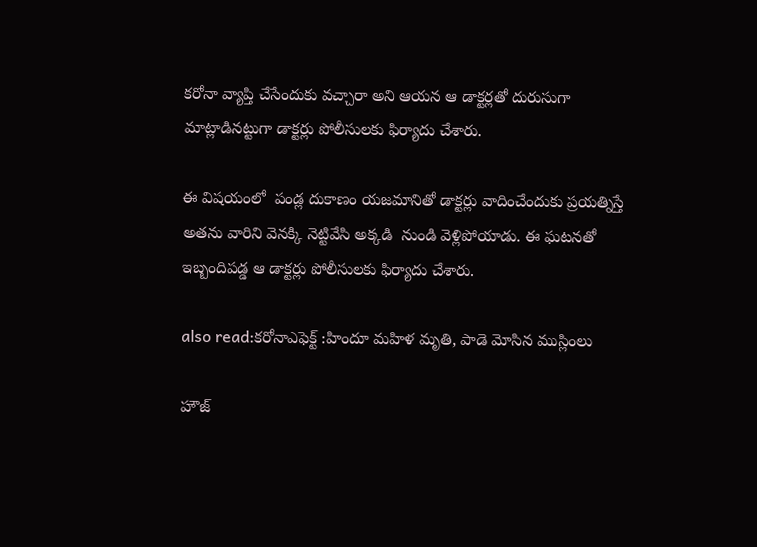కరోనా వ్యాప్తి చేసేందుకు వచ్చారా అని ఆయన ఆ డాక్టర్లతో దురుసుగా మాట్లాడినట్టుగా డాక్టర్లు పోలీసులకు ఫిర్యాదు చేశారు.

ఈ విషయంలో  పండ్ల దుకాణం యజమానితో డాక్టర్లు వాదించేందుకు ప్రయత్నిస్తే అతను వారిని వెనక్కి నెట్టివేసి అక్కడి  నుండి వెళ్లిపోయాడు. ఈ ఘటనతో ఇబ్బందిపడ్డ ఆ డాక్టర్లు పోలీసులకు ఫిర్యాదు చేశారు.

also read:కరోనాఎఫెక్ట్ :హిందూ మహిళ మృతి, పాడె మోసిన ముస్లింలు

హౌజ్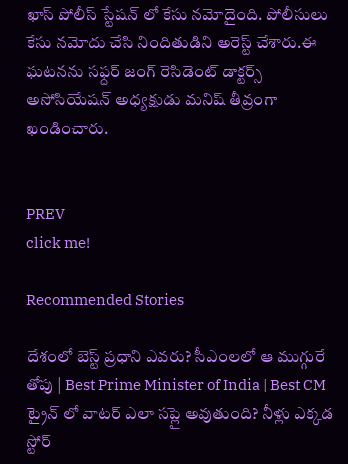ఖాస్ పోలీస్ స్టేషన్ లో కేసు నమోదైంది. పోలీసులు కేసు నమోదు చేసి నిందితుడిని అరెస్ట్ చేశారు.ఈ ఘటనను సఫ్దర్ జంగ్ రెసిడెంట్ డాక్టర్స్ అసోసియేషన్ అధ్యక్షుడు మనిష్ తీవ్రంగా ఖండించారు.


PREV
click me!

Recommended Stories

దేశంలో బెస్ట్ ప్రధాని ఎవరు? సీఎంలలో ఆ ముగ్గురే తోపు | Best Prime Minister of India | Best CM
ట్రైన్ లో వాటర్ ఎలా సప్లై అవుతుంది? నీళ్లు ఎక్కడ స్టోర్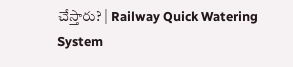చేస్తారు? | Railway Quick Watering System